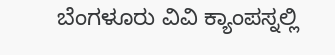ಬೆಂಗಳೂರು ವಿವಿ ಕ್ಯಾಂಪಸ್ನಲ್ಲಿ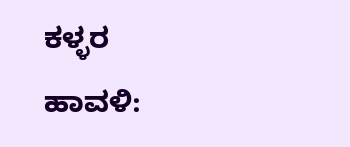ಕಳ್ಳರ ಹಾವಳಿ: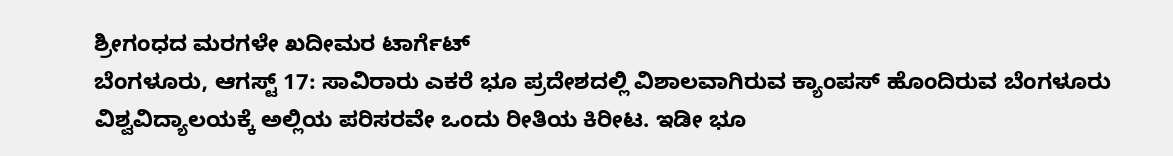ಶ್ರೀಗಂಧದ ಮರಗಳೇ ಖದೀಮರ ಟಾರ್ಗೆಟ್
ಬೆಂಗಳೂರು, ಆಗಸ್ಟ್ 17: ಸಾವಿರಾರು ಎಕರೆ ಭೂ ಪ್ರದೇಶದಲ್ಲಿ ವಿಶಾಲವಾಗಿರುವ ಕ್ಯಾಂಪಸ್ ಹೊಂದಿರುವ ಬೆಂಗಳೂರು ವಿಶ್ವವಿದ್ಯಾಲಯಕ್ಕೆ ಅಲ್ಲಿಯ ಪರಿಸರವೇ ಒಂದು ರೀತಿಯ ಕಿರೀಟ. ಇಡೀ ಭೂ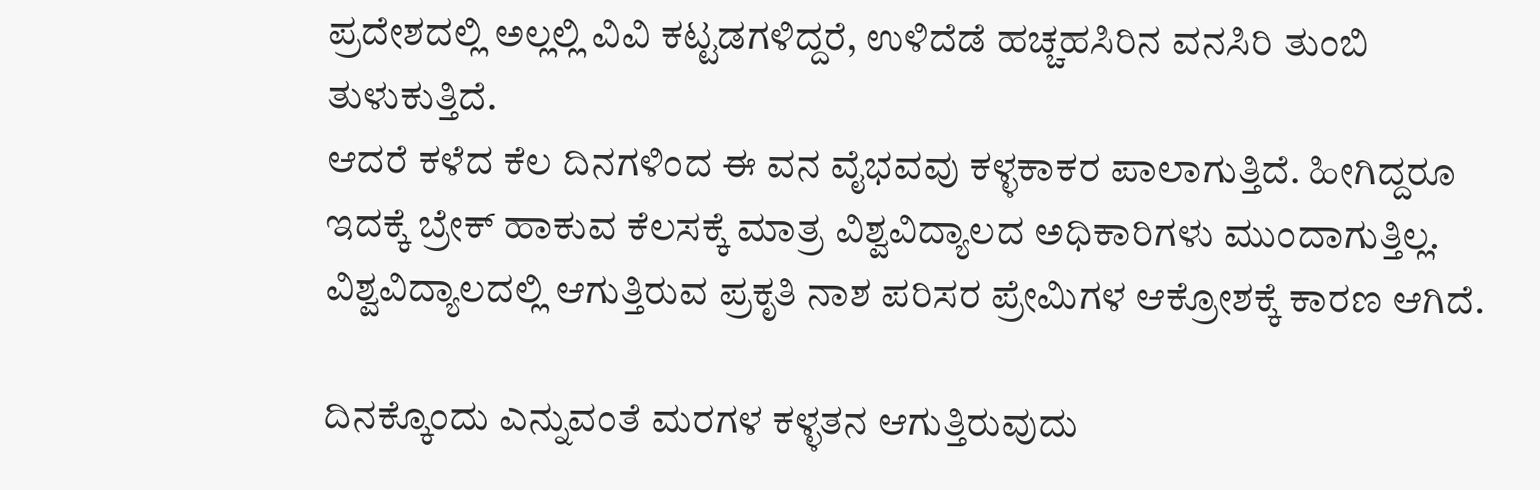ಪ್ರದೇಶದಲ್ಲಿ ಅಲ್ಲಲ್ಲಿ ವಿವಿ ಕಟ್ಟಡಗಳಿದ್ದರೆ, ಉಳಿದೆಡೆ ಹಚ್ಚಹಸಿರಿನ ವನಸಿರಿ ತುಂಬಿ ತುಳುಕುತ್ತಿದೆ.
ಆದರೆ ಕಳೆದ ಕೆಲ ದಿನಗಳಿಂದ ಈ ವನ ವೈಭವವು ಕಳ್ಳಕಾಕರ ಪಾಲಾಗುತ್ತಿದೆ. ಹೀಗಿದ್ದರೂ ಇದಕ್ಕೆ ಬ್ರೇಕ್ ಹಾಕುವ ಕೆಲಸಕ್ಕೆ ಮಾತ್ರ ವಿಶ್ವವಿದ್ಯಾಲದ ಅಧಿಕಾರಿಗಳು ಮುಂದಾಗುತ್ತಿಲ್ಲ. ವಿಶ್ವವಿದ್ಯಾಲದಲ್ಲಿ ಆಗುತ್ತಿರುವ ಪ್ರಕೃತಿ ನಾಶ ಪರಿಸರ ಪ್ರೇಮಿಗಳ ಆಕ್ರೋಶಕ್ಕೆ ಕಾರಣ ಆಗಿದೆ.

ದಿನಕ್ಕೊಂದು ಎನ್ನುವಂತೆ ಮರಗಳ ಕಳ್ಳತನ ಆಗುತ್ತಿರುವುದು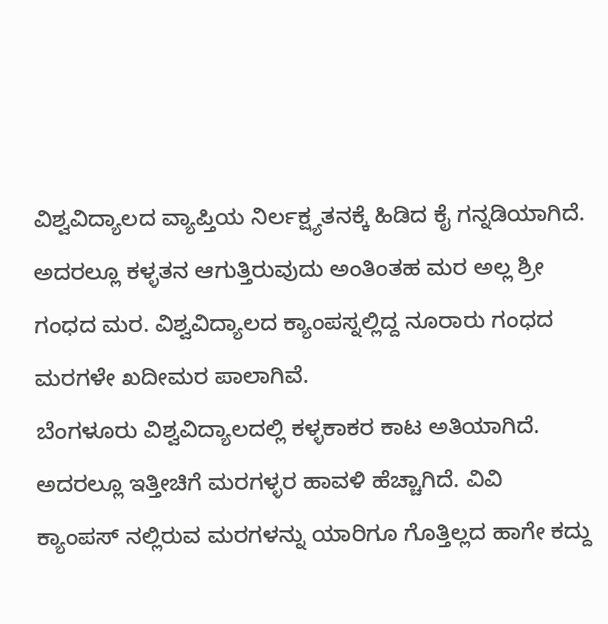ವಿಶ್ವವಿದ್ಯಾಲದ ವ್ಯಾಪ್ತಿಯ ನಿರ್ಲಕ್ಷ್ಯತನಕ್ಕೆ ಹಿಡಿದ ಕೈ ಗನ್ನಡಿಯಾಗಿದೆ. ಅದರಲ್ಲೂ ಕಳ್ಳತನ ಆಗುತ್ತಿರುವುದು ಅಂತಿಂತಹ ಮರ ಅಲ್ಲ ಶ್ರೀ ಗಂಧದ ಮರ. ವಿಶ್ವವಿದ್ಯಾಲದ ಕ್ಯಾಂಪಸ್ನಲ್ಲಿದ್ದ ನೂರಾರು ಗಂಧದ ಮರಗಳೇ ಖದೀಮರ ಪಾಲಾಗಿವೆ.
ಬೆಂಗಳೂರು ವಿಶ್ವವಿದ್ಯಾಲದಲ್ಲಿ ಕಳ್ಳಕಾಕರ ಕಾಟ ಅತಿಯಾಗಿದೆ. ಅದರಲ್ಲೂ ಇತ್ತೀಚಿಗೆ ಮರಗಳ್ಳರ ಹಾವಳಿ ಹೆಚ್ಚಾಗಿದೆ. ವಿವಿ ಕ್ಯಾಂಪಸ್ ನಲ್ಲಿರುವ ಮರಗಳನ್ನು ಯಾರಿಗೂ ಗೊತ್ತಿಲ್ಲದ ಹಾಗೇ ಕದ್ದು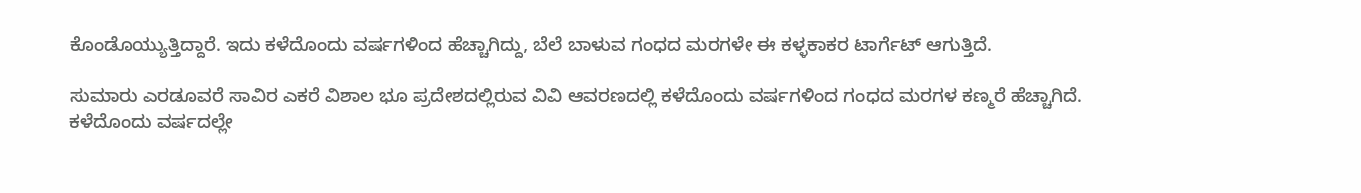ಕೊಂಡೊಯ್ಯುತ್ತಿದ್ದಾರೆ. ಇದು ಕಳೆದೊಂದು ವರ್ಷಗಳಿಂದ ಹೆಚ್ಚಾಗಿದ್ದು, ಬೆಲೆ ಬಾಳುವ ಗಂಧದ ಮರಗಳೇ ಈ ಕಳ್ಳಕಾಕರ ಟಾರ್ಗೆಟ್ ಆಗುತ್ತಿದೆ.

ಸುಮಾರು ಎರಡೂವರೆ ಸಾವಿರ ಎಕರೆ ವಿಶಾಲ ಭೂ ಪ್ರದೇಶದಲ್ಲಿರುವ ವಿವಿ ಆವರಣದಲ್ಲಿ ಕಳೆದೊಂದು ವರ್ಷಗಳಿಂದ ಗಂಧದ ಮರಗಳ ಕಣ್ಮರೆ ಹೆಚ್ಚಾಗಿದೆ. ಕಳೆದೊಂದು ವರ್ಷದಲ್ಲೇ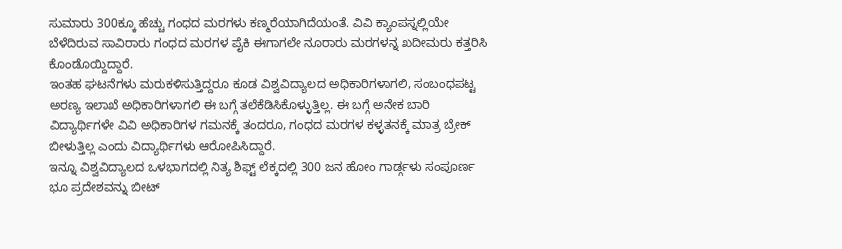ಸುಮಾರು 300ಕ್ಕೂ ಹೆಚ್ಚು ಗಂಧದ ಮರಗಳು ಕಣ್ಮರೆಯಾಗಿದೆಯಂತೆ. ವಿವಿ ಕ್ಯಾಂಪಸ್ನಲ್ಲಿಯೇ ಬೆಳೆದಿರುವ ಸಾವಿರಾರು ಗಂಧದ ಮರಗಳ ಪೈಕಿ ಈಗಾಗಲೇ ನೂರಾರು ಮರಗಳನ್ನ ಖದೀಮರು ಕತ್ತರಿಸಿ ಕೊಂಡೊಯ್ದಿದ್ದಾರೆ.
ಇಂತಹ ಘಟನೆಗಳು ಮರುಕಳಿಸುತ್ತಿದ್ದರೂ ಕೂಡ ವಿಶ್ವವಿದ್ಯಾಲದ ಅಧಿಕಾರಿಗಳಾಗಲಿ, ಸಂಬಂಧಪಟ್ಟ ಅರಣ್ಯ ಇಲಾಖೆ ಅಧಿಕಾರಿಗಳಾಗಲಿ ಈ ಬಗ್ಗೆ ತಲೆಕೆಡಿಸಿಕೊಳ್ಳುತ್ತಿಲ್ಲ. ಈ ಬಗ್ಗೆ ಅನೇಕ ಬಾರಿ ವಿದ್ಯಾರ್ಥಿಗಳೇ ವಿವಿ ಅಧಿಕಾರಿಗಳ ಗಮನಕ್ಕೆ ತಂದರೂ, ಗಂಧದ ಮರಗಳ ಕಳ್ಳತನಕ್ಕೆ ಮಾತ್ರ ಬ್ರೇಕ್ ಬೀಳುತ್ತಿಲ್ಲ ಎಂದು ವಿದ್ಯಾರ್ಥಿಗಳು ಆರೋಪಿಸಿದ್ದಾರೆ.
ಇನ್ನೂ ವಿಶ್ವವಿದ್ಯಾಲದ ಒಳಭಾಗದಲ್ಲಿ ನಿತ್ಯ ಶಿಫ್ಟ್ ಲೆಕ್ಕದಲ್ಲಿ 300 ಜನ ಹೋಂ ಗಾರ್ಡ್ಗಳು ಸಂಪೂರ್ಣ ಭೂ ಪ್ರದೇಶವನ್ನು ಬೀಟ್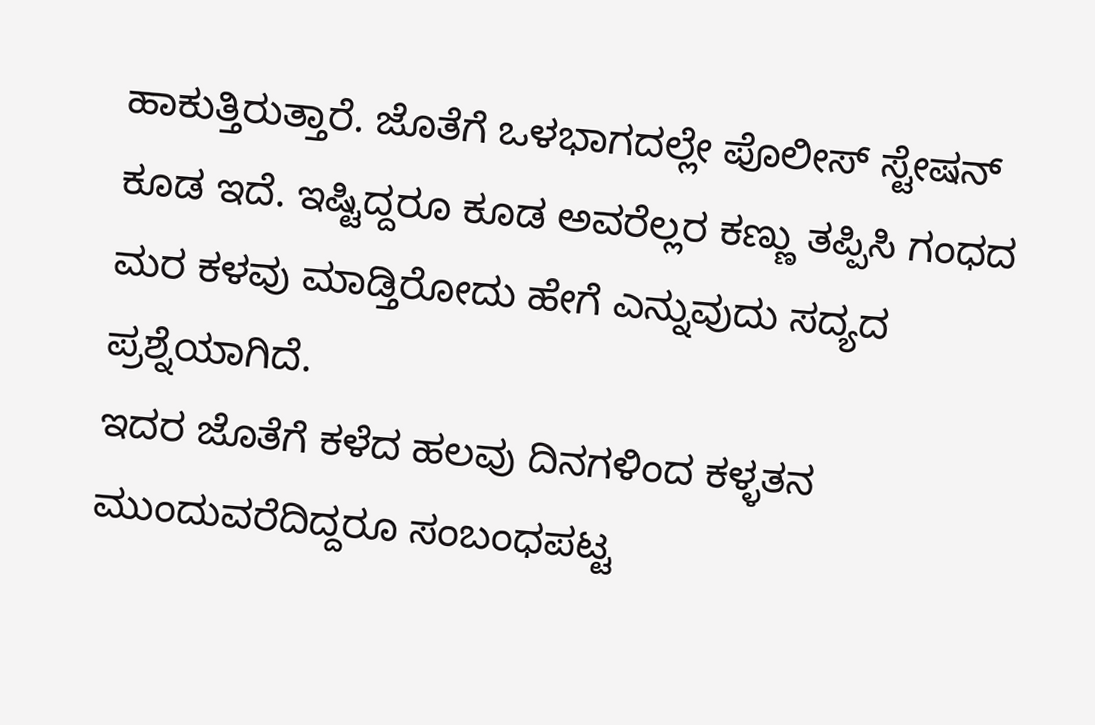ಹಾಕುತ್ತಿರುತ್ತಾರೆ. ಜೊತೆಗೆ ಒಳಭಾಗದಲ್ಲೇ ಪೊಲೀಸ್ ಸ್ಟೇಷನ್ ಕೂಡ ಇದೆ. ಇಷ್ಟಿದ್ದರೂ ಕೂಡ ಅವರೆಲ್ಲರ ಕಣ್ಣು ತಪ್ಪಿಸಿ ಗಂಧದ ಮರ ಕಳವು ಮಾಡ್ತಿರೋದು ಹೇಗೆ ಎನ್ನುವುದು ಸದ್ಯದ ಪ್ರಶ್ನೆಯಾಗಿದೆ.
ಇದರ ಜೊತೆಗೆ ಕಳೆದ ಹಲವು ದಿನಗಳಿಂದ ಕಳ್ಳತನ ಮುಂದುವರೆದಿದ್ದರೂ ಸಂಬಂಧಪಟ್ಟ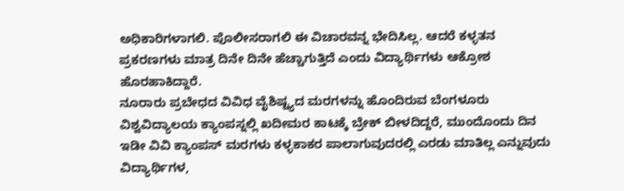ಅಧಿಕಾರಿಗಳಾಗಲಿ. ಪೊಲೀಸರಾಗಲಿ ಈ ವಿಚಾರವನ್ನ ಭೇದಿಸಿಲ್ಲ. ಆದರೆ ಕಳ್ಳತನ ಪ್ರಕರಣಗಳು ಮಾತ್ರ ದಿನೇ ದಿನೇ ಹೆಚ್ಚಾಗುತ್ತಿದೆ ಎಂದು ವಿದ್ಯಾರ್ಥಿಗಳು ಆಕ್ರೋಶ ಹೊರಹಾಕಿದ್ದಾರೆ.
ನೂರಾರು ಪ್ರಬೇಧದ ವಿವಿಧ ವೈಶಿಷ್ಟ್ಯದ ಮರಗಳನ್ನು ಹೊಂದಿರುವ ಬೆಂಗಳೂರು ವಿಶ್ವವಿದ್ಯಾಲಯ ಕ್ಯಾಂಪಸ್ನಲ್ಲಿ ಖದೀಮರ ಕಾಟಕ್ಕೆ ಬ್ರೇಕ್ ಬೀಳದಿದ್ದರೆ, ಮುಂದೊಂದು ದಿನ ಇಡೀ ವಿವಿ ಕ್ಯಾಂಪಸ್ ಮರಗಳು ಕಳ್ಳಕಾಕರ ಪಾಲಾಗುವುದರಲ್ಲಿ ಎರಡು ಮಾತಿಲ್ಲ ಎನ್ನುವುದು ವಿದ್ಯಾರ್ಥಿಗಳ,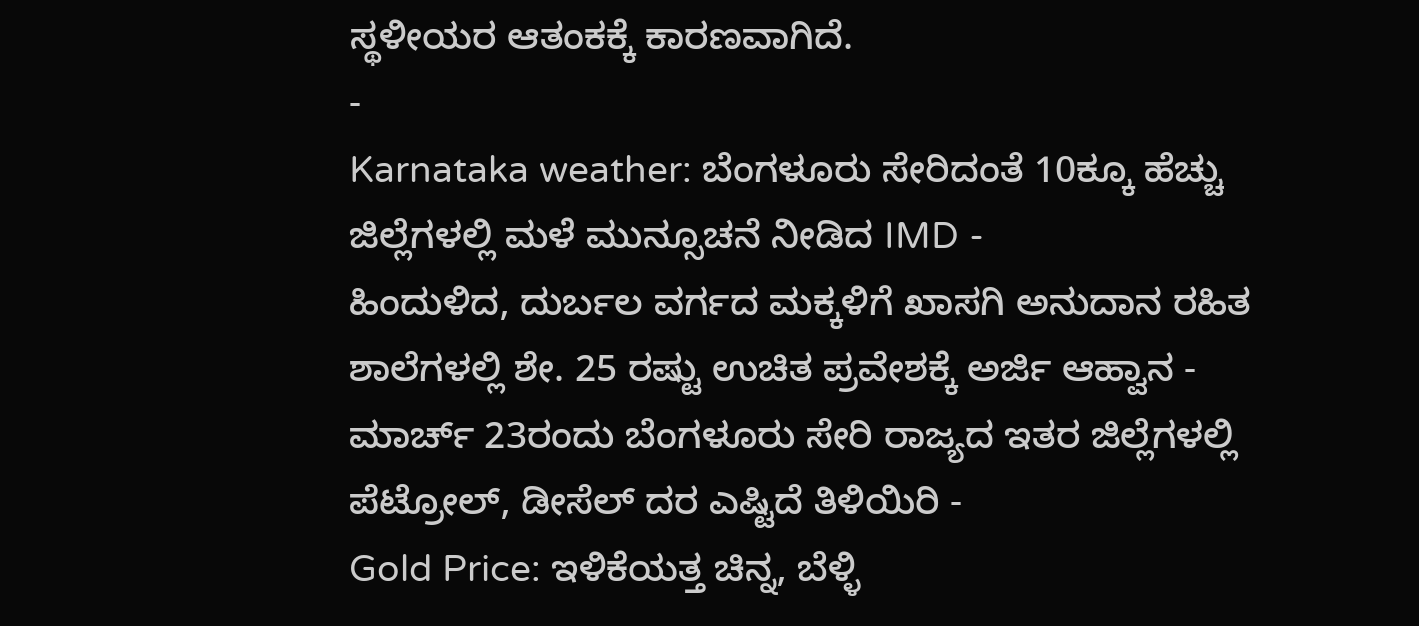ಸ್ಥಳೀಯರ ಆತಂಕಕ್ಕೆ ಕಾರಣವಾಗಿದೆ.
-
Karnataka weather: ಬೆಂಗಳೂರು ಸೇರಿದಂತೆ 10ಕ್ಕೂ ಹೆಚ್ಚು ಜಿಲ್ಲೆಗಳಲ್ಲಿ ಮಳೆ ಮುನ್ಸೂಚನೆ ನೀಡಿದ IMD -
ಹಿಂದುಳಿದ, ದುರ್ಬಲ ವರ್ಗದ ಮಕ್ಕಳಿಗೆ ಖಾಸಗಿ ಅನುದಾನ ರಹಿತ ಶಾಲೆಗಳಲ್ಲಿ ಶೇ. 25 ರಷ್ಟು ಉಚಿತ ಪ್ರವೇಶಕ್ಕೆ ಅರ್ಜಿ ಆಹ್ವಾನ -
ಮಾರ್ಚ್ 23ರಂದು ಬೆಂಗಳೂರು ಸೇರಿ ರಾಜ್ಯದ ಇತರ ಜಿಲ್ಲೆಗಳಲ್ಲಿ ಪೆಟ್ರೋಲ್, ಡೀಸೆಲ್ ದರ ಎಷ್ಟಿದೆ ತಿಳಿಯಿರಿ -
Gold Price: ಇಳಿಕೆಯತ್ತ ಚಿನ್ನ, ಬೆಳ್ಳಿ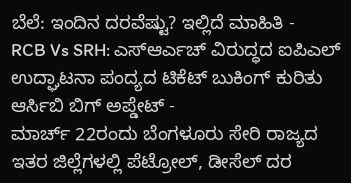ಬೆಲೆ: ಇಂದಿನ ದರವೆಷ್ಟು? ಇಲ್ಲಿದೆ ಮಾಹಿತಿ -
RCB Vs SRH: ಎಸ್ಆರ್ಎಚ್ ವಿರುದ್ಧದ ಐಪಿಎಲ್ ಉದ್ಘಾಟನಾ ಪಂದ್ಯದ ಟಿಕೆಟ್ ಬುಕಿಂಗ್ ಕುರಿತು ಆರ್ಸಿಬಿ ಬಿಗ್ ಅಪ್ಡೇಟ್ -
ಮಾರ್ಚ್ 22ರಂದು ಬೆಂಗಳೂರು ಸೇರಿ ರಾಜ್ಯದ ಇತರ ಜಿಲ್ಲೆಗಳಲ್ಲಿ ಪೆಟ್ರೋಲ್, ಡೀಸೆಲ್ ದರ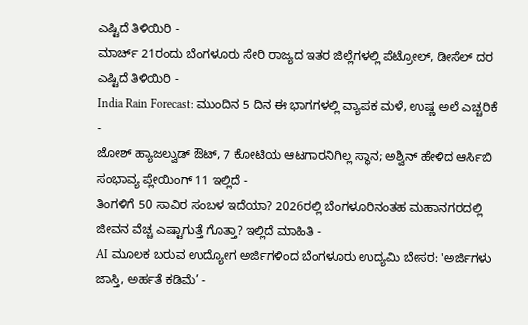ಎಷ್ಟಿದೆ ತಿಳಿಯಿರಿ -
ಮಾರ್ಚ್ 21ರಂದು ಬೆಂಗಳೂರು ಸೇರಿ ರಾಜ್ಯದ ಇತರ ಜಿಲ್ಲೆಗಳಲ್ಲಿ ಪೆಟ್ರೋಲ್, ಡೀಸೆಲ್ ದರ ಎಷ್ಟಿದೆ ತಿಳಿಯಿರಿ -
India Rain Forecast: ಮುಂದಿನ 5 ದಿನ ಈ ಭಾಗಗಳಲ್ಲಿ ವ್ಯಾಪಕ ಮಳೆ, ಉಷ್ಣ ಅಲೆ ಎಚ್ಚರಿಕೆ -
ಜೋಶ್ ಹ್ಯಾಜಲ್ವುಡ್ ಔಟ್, 7 ಕೋಟಿಯ ಆಟಗಾರನಿಗಿಲ್ಲ ಸ್ಥಾನ; ಅಶ್ವಿನ್ ಹೇಳಿದ ಆರ್ಸಿಬಿ ಸಂಭಾವ್ಯ ಪ್ಲೇಯಿಂಗ್ 11 ಇಲ್ಲಿದೆ -
ತಿಂಗಳಿಗೆ 50 ಸಾವಿರ ಸಂಬಳ ಇದೆಯಾ? 2026ರಲ್ಲಿ ಬೆಂಗಳೂರಿನಂತಹ ಮಹಾನಗರದಲ್ಲಿ ಜೀವನ ವೆಚ್ಚ ಎಷ್ಟಾಗುತ್ತೆ ಗೊತ್ತಾ? ಇಲ್ಲಿದೆ ಮಾಹಿತಿ -
AI ಮೂಲಕ ಬರುವ ಉದ್ಯೋಗ ಅರ್ಜಿಗಳಿಂದ ಬೆಂಗಳೂರು ಉದ್ಯಮಿ ಬೇಸರ: 'ಅರ್ಜಿಗಳು ಜಾಸ್ತಿ, ಅರ್ಹತೆ ಕಡಿಮೆ’ -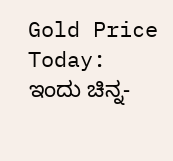Gold Price Today: ಇಂದು ಚಿನ್ನ-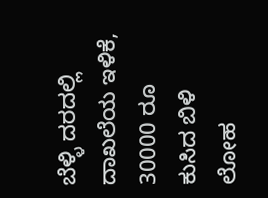ಬೆಳ್ಳಿ ದರದಲ್ಲಿ ದಾಖಲೆಯ ಇಳಿಕೆ, 30000 ರೂ ಕುಸಿದ ಬಿಳಿ ಲೋಹ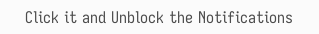Click it and Unblock the Notifications